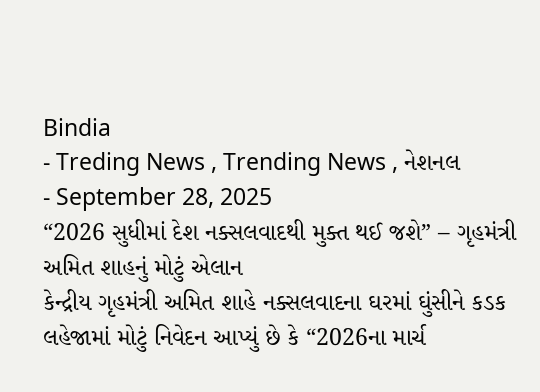Bindia
- Treding News , Trending News , નેશનલ
- September 28, 2025
“2026 સુધીમાં દેશ નક્સલવાદથી મુક્ત થઈ જશે” – ગૃહમંત્રી અમિત શાહનું મોટું એલાન
કેન્દ્રીય ગૃહમંત્રી અમિત શાહે નક્સલવાદના ઘરમાં ઘુંસીને કડક લહેજામાં મોટું નિવેદન આપ્યું છે કે “2026ના માર્ચ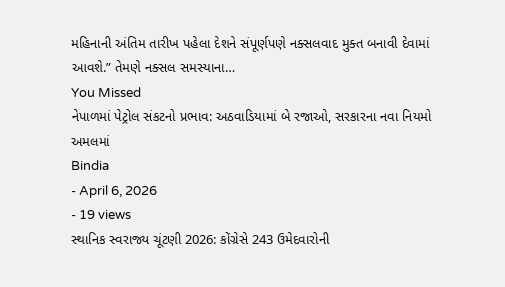મહિનાની અંતિમ તારીખ પહેલા દેશને સંપૂર્ણપણે નક્સલવાદ મુક્ત બનાવી દેવામાં આવશે.” તેમણે નક્સલ સમસ્યાના…
You Missed
નેપાળમાં પેટ્રોલ સંકટનો પ્રભાવ: અઠવાડિયામાં બે રજાઓ, સરકારના નવા નિયમો અમલમાં
Bindia
- April 6, 2026
- 19 views
સ્થાનિક સ્વરાજ્ય ચૂંટણી 2026: કોંગ્રેસે 243 ઉમેદવારોની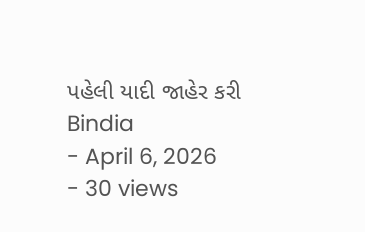પહેલી યાદી જાહેર કરી
Bindia
- April 6, 2026
- 30 views